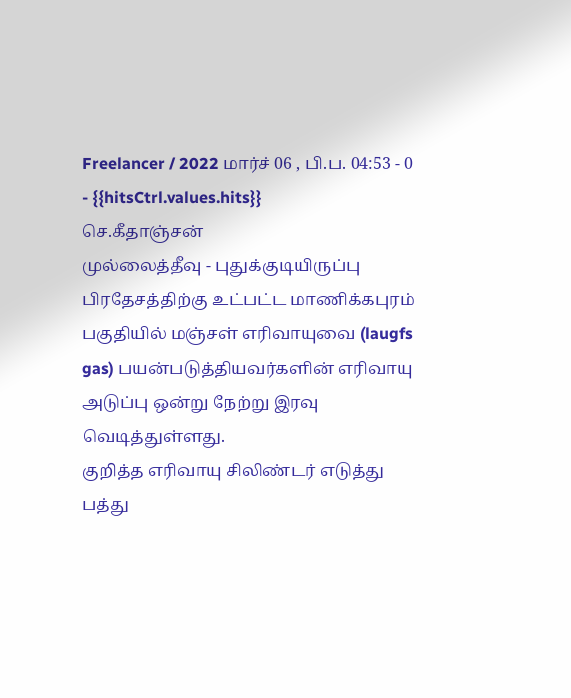Freelancer / 2022 மார்ச் 06 , பி.ப. 04:53 - 0 - {{hitsCtrl.values.hits}}
செ.கீதாஞ்சன்
முல்லைத்தீவு - புதுக்குடியிருப்பு பிரதேசத்திற்கு உட்பட்ட மாணிக்கபுரம் பகுதியில் மஞ்சள் எரிவாயுவை (laugfs gas) பயன்படுத்தியவர்களின் எரிவாயு அடுப்பு ஒன்று நேற்று இரவு வெடித்துள்ளது.
குறித்த எரிவாயு சிலிண்டர் எடுத்து பத்து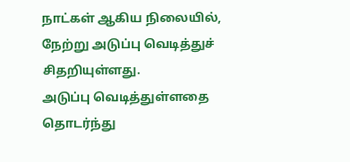நாட்கள் ஆகிய நிலையில், நேற்று அடுப்பு வெடித்துச் சிதறியுள்ளது.
அடுப்பு வெடித்துள்ளதை தொடர்ந்து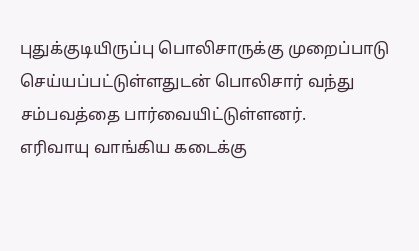புதுக்குடியிருப்பு பொலிசாருக்கு முறைப்பாடு செய்யப்பட்டுள்ளதுடன் பொலிசார் வந்து சம்பவத்தை பார்வையிட்டுள்ளனர்.
எரிவாயு வாங்கிய கடைக்கு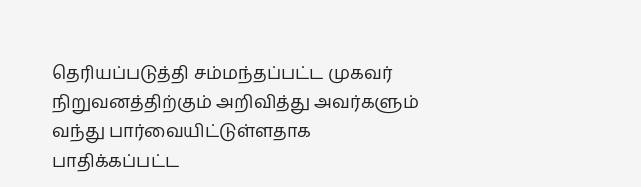தெரியப்படுத்தி சம்மந்தப்பட்ட முகவர் நிறுவனத்திற்கும் அறிவித்து அவர்களும் வந்து பார்வையிட்டுள்ளதாக பாதிக்கப்பட்ட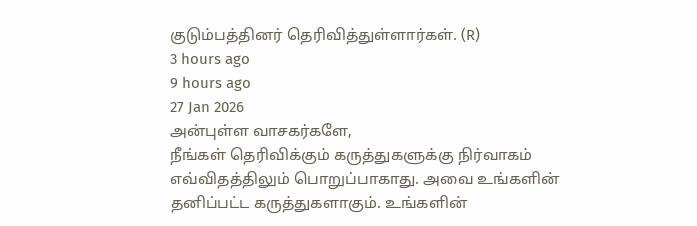குடும்பத்தினர் தெரிவித்துள்ளார்கள். (R)
3 hours ago
9 hours ago
27 Jan 2026
அன்புள்ள வாசகர்களே,
நீங்கள் தெரிவிக்கும் கருத்துகளுக்கு நிர்வாகம் எவ்விதத்திலும் பொறுப்பாகாது. அவை உங்களின் தனிப்பட்ட கருத்துகளாகும். உங்களின்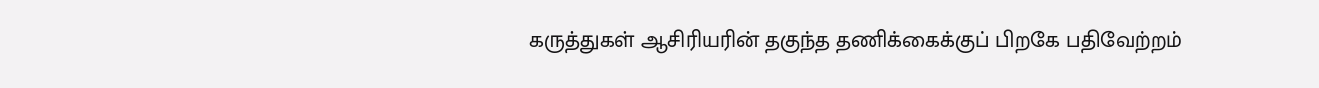கருத்துகள் ஆசிரியரின் தகுந்த தணிக்கைக்குப் பிறகே பதிவேற்றம்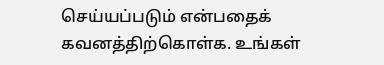செய்யப்படும் என்பதைக் கவனத்திற்கொள்க. உங்கள்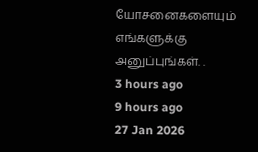யோசனைகளையும் எங்களுக்கு அனுப்புங்கள். .
3 hours ago
9 hours ago
27 Jan 2026